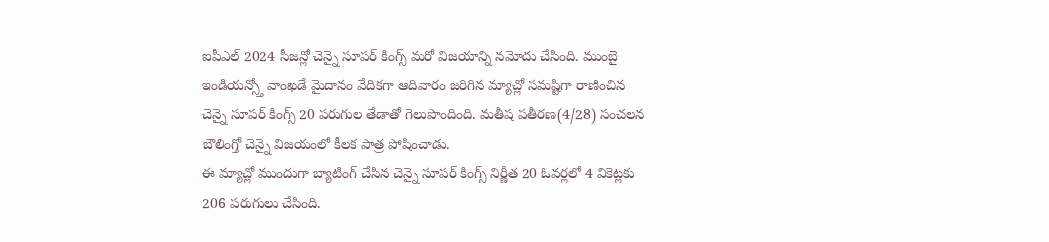ఐపీఎల్ 2024 సీజన్లో చెన్నై సూపర్ కింగ్స్ మరో విజయాన్ని నమోదు చేసింది. ముంబై ఇండియన్స్తో వాంఖడే మైదానం వేదికగా ఆదివారం జరిగిన మ్యాచ్లో సమష్టిగా రాణించిన చెన్నై సూపర్ కింగ్స్ 20 పరుగుల తేడాతో గెలుపొందింది. మతీష పతీరణ(4/28) సంచలన బౌలింగ్తో చెన్నై విజయంలో కీలక పాత్ర పోషించాడు.
ఈ మ్యాచ్లో ముందుగా బ్యాటింగ్ చేసిన చెన్నై సూపర్ కింగ్స్ నిర్ణీత 20 ఓవర్లలో 4 వికెట్లకు 206 పరుగులు చేసింది.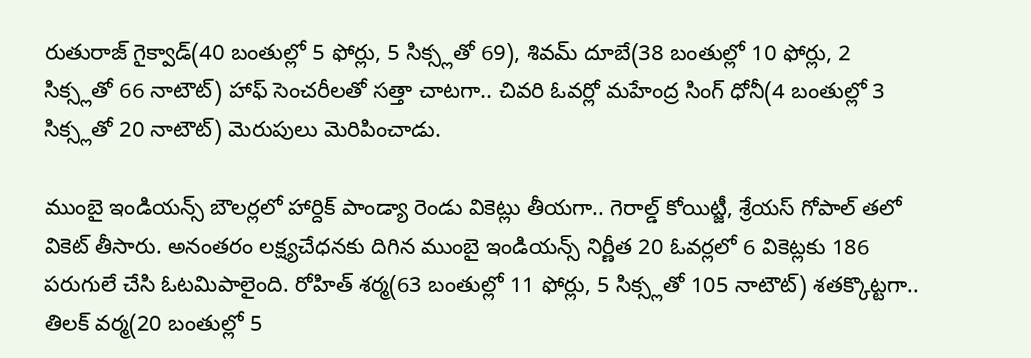రుతురాజ్ గైక్వాడ్(40 బంతుల్లో 5 ఫోర్లు, 5 సిక్స్లతో 69), శివమ్ దూబే(38 బంతుల్లో 10 ఫోర్లు, 2 సిక్స్లతో 66 నాటౌట్) హాఫ్ సెంచరీలతో సత్తా చాటగా.. చివరి ఓవర్లో మహేంద్ర సింగ్ ధోనీ(4 బంతుల్లో 3 సిక్స్లతో 20 నాటౌట్) మెరుపులు మెరిపించాడు.

ముంబై ఇండియన్స్ బౌలర్లలో హార్దిక్ పాండ్యా రెండు వికెట్లు తీయగా.. గెరాల్డ్ కోయిట్జీ, శ్రేయస్ గోపాల్ తలో వికెట్ తీసారు. అనంతరం లక్ష్యచేధనకు దిగిన ముంబై ఇండియన్స్ నిర్ణీత 20 ఓవర్లలో 6 వికెట్లకు 186 పరుగులే చేసి ఓటమిపాలైంది. రోహిత్ శర్మ(63 బంతుల్లో 11 ఫోర్లు, 5 సిక్స్లతో 105 నాటౌట్) శతక్కొట్టగా.. తిలక్ వర్మ(20 బంతుల్లో 5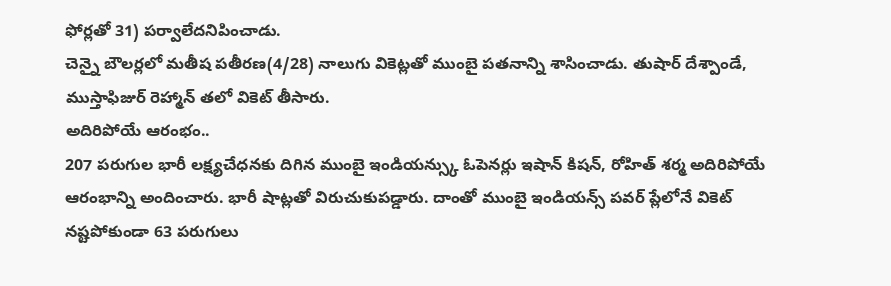ఫోర్లతో 31) పర్వాలేదనిపించాడు.
చెన్నై బౌలర్లలో మతీష పతీరణ(4/28) నాలుగు వికెట్లతో ముంబై పతనాన్ని శాసించాడు. తుషార్ దేశ్పాండే, ముస్తాఫిజుర్ రెహ్మాన్ తలో వికెట్ తీసారు.
అదిరిపోయే ఆరంభం..
207 పరుగుల భారీ లక్ష్యచేధనకు దిగిన ముంబై ఇండియన్స్కు ఓపెనర్లు ఇషాన్ కిషన్, రోహిత్ శర్మ అదిరిపోయే ఆరంభాన్ని అందించారు. భారీ షాట్లతో విరుచుకుపడ్డారు. దాంతో ముంబై ఇండియన్స్ పవర్ ప్లేలోనే వికెట్ నష్టపోకుండా 63 పరుగులు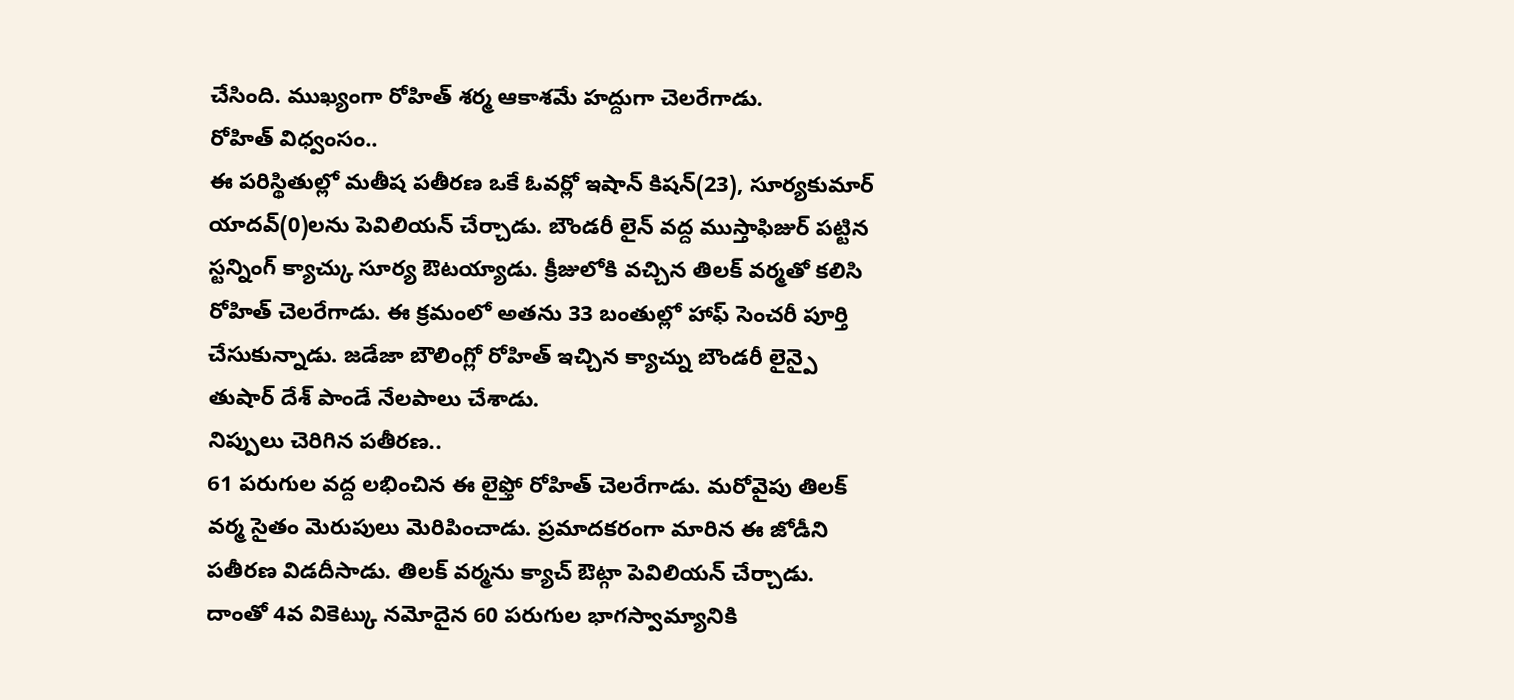చేసింది. ముఖ్యంగా రోహిత్ శర్మ ఆకాశమే హద్దుగా చెలరేగాడు.
రోహిత్ విధ్వంసం..
ఈ పరిస్థితుల్లో మతీష పతీరణ ఒకే ఓవర్లో ఇషాన్ కిషన్(23), సూర్యకుమార్ యాదవ్(0)లను పెవిలియన్ చేర్చాడు. బౌండరీ లైన్ వద్ద ముస్తాఫిజుర్ పట్టిన స్టన్నింగ్ క్యాచ్కు సూర్య ఔటయ్యాడు. క్రీజులోకి వచ్చిన తిలక్ వర్మతో కలిసి రోహిత్ చెలరేగాడు. ఈ క్రమంలో అతను 33 బంతుల్లో హాఫ్ సెంచరీ పూర్తి చేసుకున్నాడు. జడేజా బౌలింగ్లో రోహిత్ ఇచ్చిన క్యాచ్ను బౌండరీ లైన్పై తుషార్ దేశ్ పాండే నేలపాలు చేశాడు.
నిప్పులు చెరిగిన పతీరణ..
61 పరుగుల వద్ద లభించిన ఈ లైఫ్తో రోహిత్ చెలరేగాడు. మరోవైపు తిలక్ వర్మ సైతం మెరుపులు మెరిపించాడు. ప్రమాదకరంగా మారిన ఈ జోడీని పతీరణ విడదీసాడు. తిలక్ వర్మను క్యాచ్ ఔట్గా పెవిలియన్ చేర్చాడు. దాంతో 4వ వికెట్కు నమోదైన 60 పరుగుల భాగస్వామ్యానికి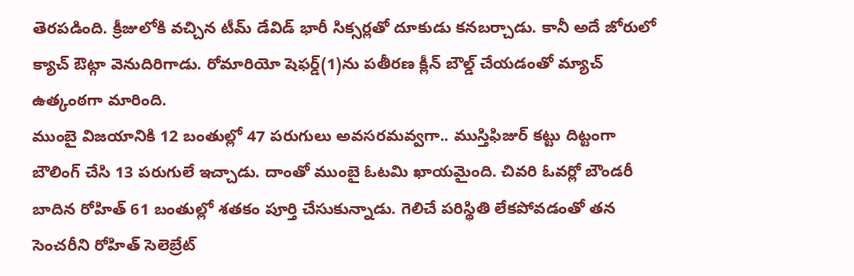తెరపడింది. క్రీజులోకి వచ్చిన టీమ్ డేవిడ్ భారీ సిక్సర్లతో దూకుడు కనబర్చాడు. కానీ అదే జోరులో క్యాచ్ ఔట్గా వెనుదిరిగాడు. రోమారియో షెఫర్డ్(1)ను పతీరణ క్లీన్ బౌల్డ్ చేయడంతో మ్యాచ్ ఉత్కంఠగా మారింది.
ముంబై విజయానికి 12 బంతుల్లో 47 పరుగులు అవసరమవ్వగా.. ముస్తిఫిజుర్ కట్టు దిట్టంగా బౌలింగ్ చేసి 13 పరుగులే ఇచ్చాడు. దాంతో ముంబై ఓటమి ఖాయమైంది. చివరి ఓవర్లో బౌండరీ బాదిన రోహిత్ 61 బంతుల్లో శతకం పూర్తి చేసుకున్నాడు. గెలిచే పరిస్థితి లేకపోవడంతో తన సెంచరీని రోహిత్ సెలెబ్రేట్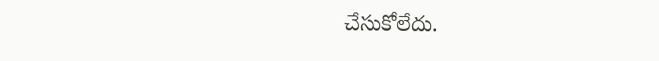చేసుకోలేదు.